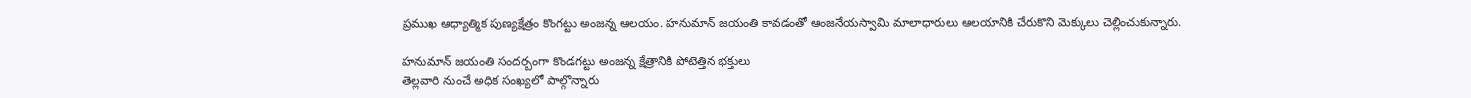ప్రముఖ ఆధ్యాత్మిక పుణ్యక్షేత్రం కొంగట్టు అంజన్న ఆలయం. హనుమాన్ జయంతి కావడంతో ఆంజనేయస్వామి మాలాధారులు ఆలయానికి చేరుకొని మెక్కులు చెల్లించుకున్నారు.

హనుమాన్ జయంతి సందర్బంగా కొండగట్టు అంజన్న క్షేత్రానికి పోటెత్తిన భక్తులు
తెల్లవారి నుంచే అధిక సంఖ్యలో పాల్గొన్నారు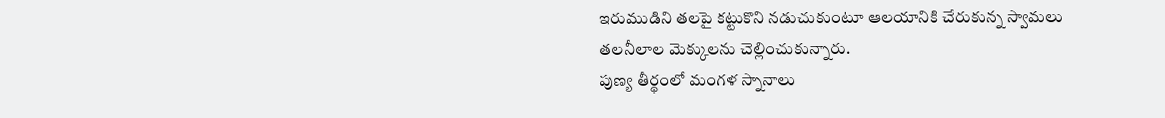ఇరుముడిని తలపై కట్టుకొని నడుచుకుంటూ ఆలయానికి చేరుకున్న స్వామలు
తలనీలాల మెక్కులను చెల్లించుకున్నారు.
పుణ్య తీర్థంలో మంగళ స్నానాలు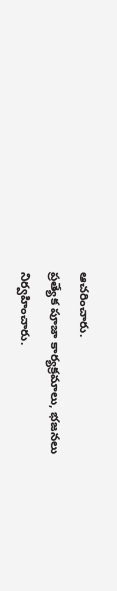ఆచరించారు.
ప్రత్యేక పూజా కార్యక్రమాలు, భజనలు నిర్వహించారు.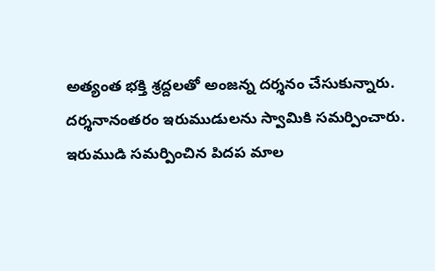అత్యంత భక్తి శ్రద్దలతో అంజన్న దర్శనం చేసుకున్నారు.
దర్శనానంతరం ఇరుముడులను స్వామికి సమర్పించారు.
ఇరుముడి సమర్పించిన పిదప మాల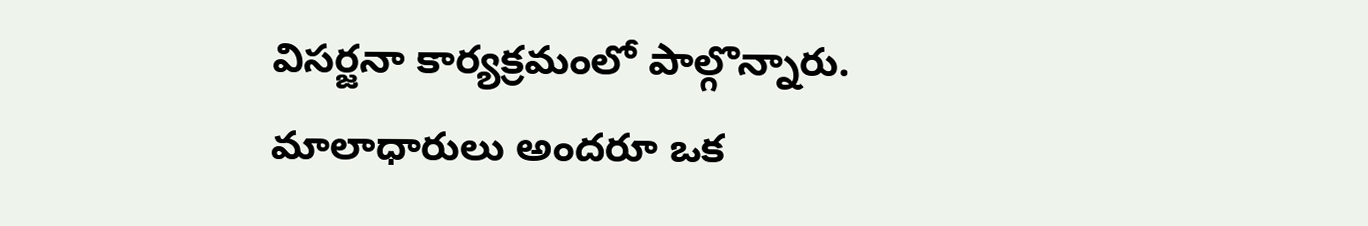విసర్జనా కార్యక్రమంలో పాల్గొన్నారు.
మాలాధారులు అందరూ ఒక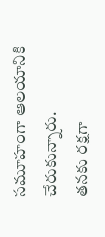సమూహంగా ఆలయానికి చేరుకున్నారు.
తనకు రక్షగా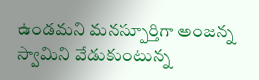ఉండమని మనస్పూర్తిగా అంజన్న స్వామిని వేడుకుంటున్న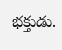భక్తుడు.